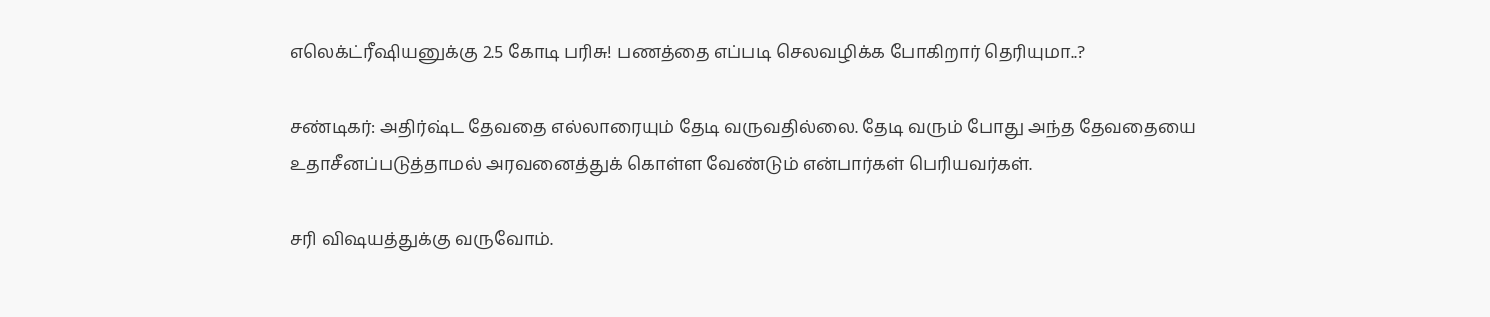எலெக்ட்ரீஷியனுக்கு 2.5 கோடி பரிசு! பணத்தை எப்படி செலவழிக்க போகிறார் தெரியுமா..?

சண்டிகர்: அதிர்ஷ்ட தேவதை எல்லாரையும் தேடி வருவதில்லை. தேடி வரும் போது அந்த தேவதையை உதாசீனப்படுத்தாமல் அரவனைத்துக் கொள்ள வேண்டும் என்பார்கள் பெரியவர்கள்.

சரி விஷயத்துக்கு வருவோம்.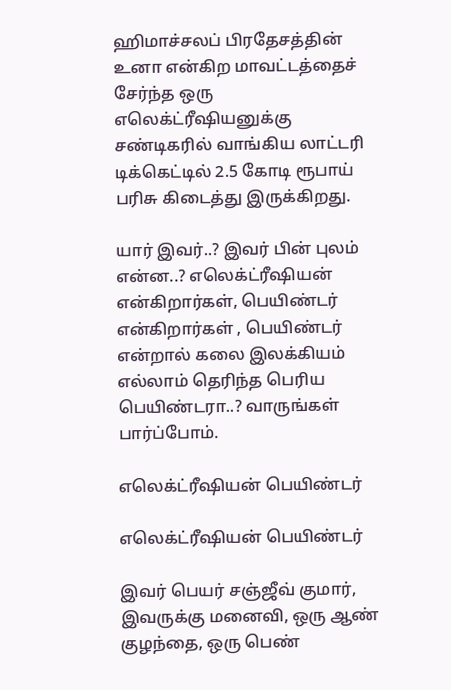ஹிமாச்சலப் பிரதேசத்தின் உனா என்கிற மாவட்டத்தைச் சேர்ந்த ஒரு எலெக்ட்ரீஷியனுக்கு சண்டிகரில் வாங்கிய லாட்டரி டிக்கெட்டில் 2.5 கோடி ரூபாய் பரிசு கிடைத்து இருக்கிறது.

யார் இவர்..? இவர் பின் புலம் என்ன..? எலெக்ட்ரீஷியன் என்கிறார்கள், பெயிண்டர் என்கிறார்கள் , பெயிண்டர் என்றால் கலை இலக்கியம் எல்லாம் தெரிந்த பெரிய பெயிண்டரா..? வாருங்கள் பார்ப்போம்.

எலெக்ட்ரீஷியன் பெயிண்டர்

எலெக்ட்ரீஷியன் பெயிண்டர்

இவர் பெயர் சஞ்ஜீவ் குமார், இவருக்கு மனைவி, ஒரு ஆண் குழந்தை, ஒரு பெண்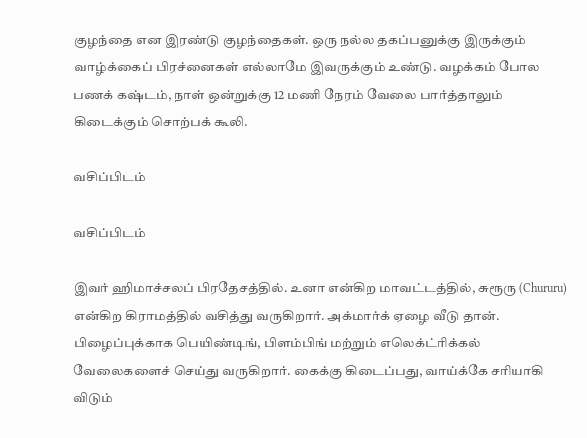குழந்தை என இரண்டு குழந்தைகள். ஒரு நல்ல தகப்பனுக்கு இருக்கும் வாழ்க்கைப் பிரச்னைகள் எல்லாமே இவருக்கும் உண்டு. வழக்கம் போல பணக் கஷ்டம், நாள் ஒன்றுக்கு 12 மணி நேரம் வேலை பார்த்தாலும் கிடைக்கும் சொற்பக் கூலி.

வசிப்பிடம்

வசிப்பிடம்

இவர் ஹிமாச்சலப் பிரதேசத்தில். உனா என்கிற மாவட்டத்தில், சுரூரு (Chururu) என்கிற கிராமத்தில் வசித்து வருகிறார். அக்மார்க் ஏழை வீடு தான். பிழைப்புக்காக பெயிண்டிங், பிளம்பிங் மற்றும் எலெக்ட்ரிக்கல் வேலைகளைச் செய்து வருகிறார். கைக்கு கிடைப்பது, வாய்க்கே சரியாகி விடும்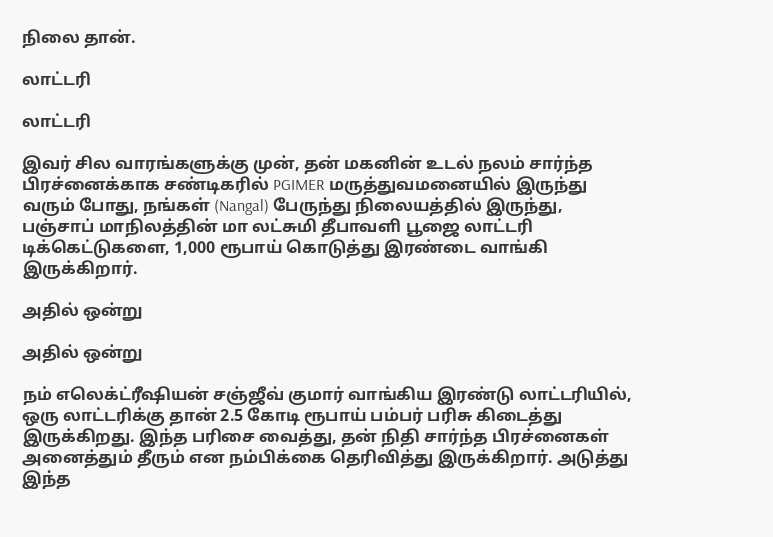நிலை தான்.

லாட்டரி

லாட்டரி

இவர் சில வாரங்களுக்கு முன், தன் மகனின் உடல் நலம் சார்ந்த பிரச்னைக்காக சண்டிகரில் PGIMER மருத்துவமனையில் இருந்து வரும் போது, நங்கள் (Nangal) பேருந்து நிலையத்தில் இருந்து, பஞ்சாப் மாநிலத்தின் மா லட்சுமி தீபாவளி பூஜை லாட்டரி டிக்கெட்டுகளை, 1,000 ரூபாய் கொடுத்து இரண்டை வாங்கி இருக்கிறார்.

அதில் ஒன்று

அதில் ஒன்று

நம் எலெக்ட்ரீஷியன் சஞ்ஜீவ் குமார் வாங்கிய இரண்டு லாட்டரியில், ஒரு லாட்டரிக்கு தான் 2.5 கோடி ரூபாய் பம்பர் பரிசு கிடைத்து இருக்கிறது. இந்த பரிசை வைத்து, தன் நிதி சார்ந்த பிரச்னைகள் அனைத்தும் தீரும் என நம்பிக்கை தெரிவித்து இருக்கிறார். அடுத்து இந்த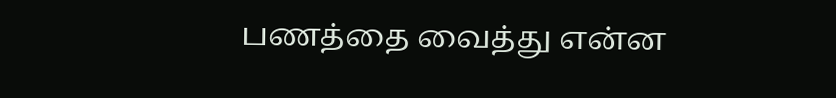பணத்தை வைத்து என்ன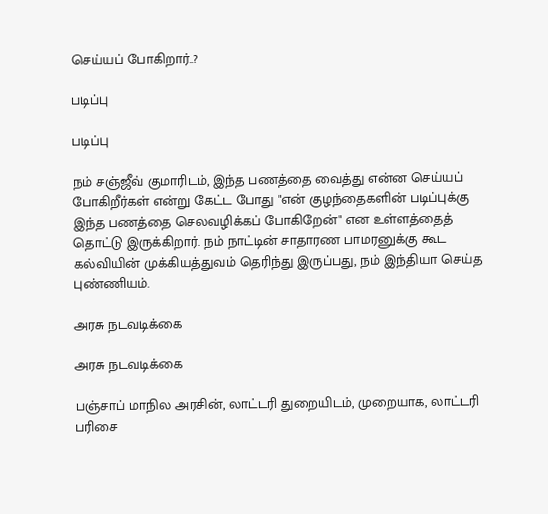செய்யப் போகிறார்..?

படிப்பு

படிப்பு

நம் சஞ்ஜீவ் குமாரிடம், இந்த பணத்தை வைத்து என்ன செய்யப் போகிறீர்கள் என்று கேட்ட போது "என் குழந்தைகளின் படிப்புக்கு இந்த பணத்தை செலவழிக்கப் போகிறேன்" என உள்ளத்தைத் தொட்டு இருக்கிறார். நம் நாட்டின் சாதாரண பாமரனுக்கு கூட கல்வியின் முக்கியத்துவம் தெரிந்து இருப்பது, நம் இந்தியா செய்த புண்ணியம்.

அரசு நடவடிக்கை

அரசு நடவடிக்கை

பஞ்சாப் மாநில அரசின், லாட்டரி துறையிடம், முறையாக, லாட்டரி பரிசை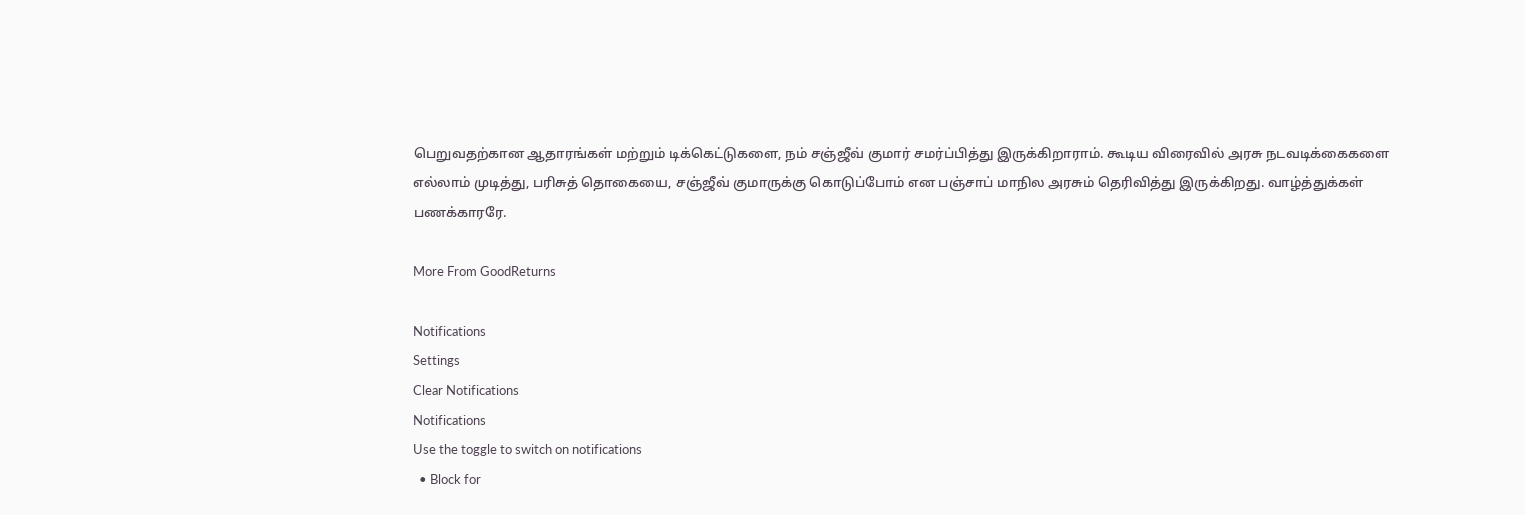பெறுவதற்கான ஆதாரங்கள் மற்றும் டிக்கெட்டுகளை, நம் சஞ்ஜீவ் குமார் சமர்ப்பித்து இருக்கிறாராம். கூடிய விரைவில் அரசு நடவடிக்கைகளை எல்லாம் முடித்து, பரிசுத் தொகையை, சஞ்ஜீவ் குமாருக்கு கொடுப்போம் என பஞ்சாப் மாநில அரசும் தெரிவித்து இருக்கிறது. வாழ்த்துக்கள் பணக்காரரே.

More From GoodReturns

Notifications
Settings
Clear Notifications
Notifications
Use the toggle to switch on notifications
  • Block for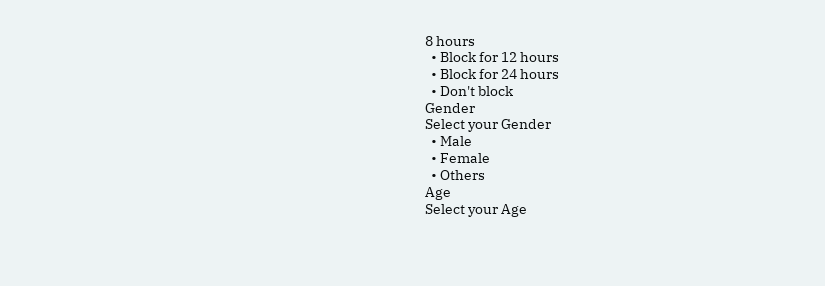8 hours
  • Block for 12 hours
  • Block for 24 hours
  • Don't block
Gender
Select your Gender
  • Male
  • Female
  • Others
Age
Select your Age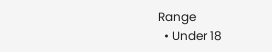Range
  • Under 18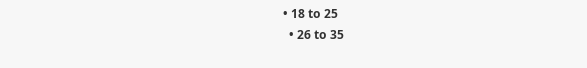• 18 to 25
  • 26 to 35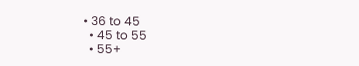• 36 to 45
  • 45 to 55
  • 55+